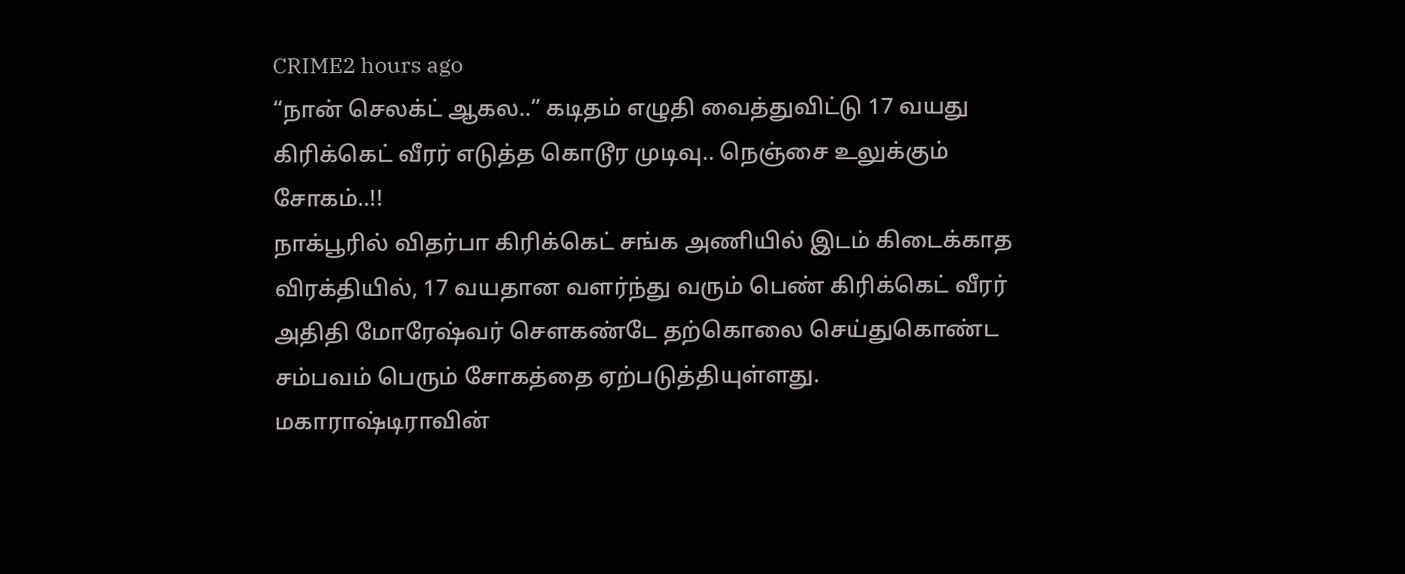CRIME2 hours ago
“நான் செலக்ட் ஆகல..” கடிதம் எழுதி வைத்துவிட்டு 17 வயது கிரிக்கெட் வீரர் எடுத்த கொடூர முடிவு.. நெஞ்சை உலுக்கும் சோகம்..!!
நாக்பூரில் விதர்பா கிரிக்கெட் சங்க அணியில் இடம் கிடைக்காத விரக்தியில், 17 வயதான வளர்ந்து வரும் பெண் கிரிக்கெட் வீரர் அதிதி மோரேஷ்வர் சௌகண்டே தற்கொலை செய்துகொண்ட சம்பவம் பெரும் சோகத்தை ஏற்படுத்தியுள்ளது. மகாராஷ்டிராவின்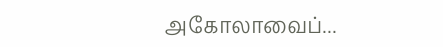அகோலாவைப்...